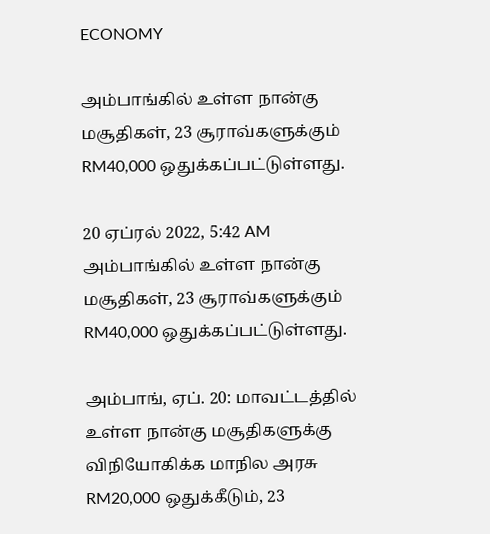ECONOMY

அம்பாங்கில் உள்ள நான்கு மசூதிகள், 23 சூராவ்களுக்கும் RM40,000 ஒதுக்கப்பட்டுள்ளது.

20 ஏப்ரல் 2022, 5:42 AM
அம்பாங்கில் உள்ள நான்கு மசூதிகள், 23 சூராவ்களுக்கும் RM40,000 ஒதுக்கப்பட்டுள்ளது.

அம்பாங், ஏப். 20: மாவட்டத்தில் உள்ள நான்கு மசூதிகளுக்கு விநியோகிக்க மாநில அரசு RM20,000 ஒதுக்கீடும், 23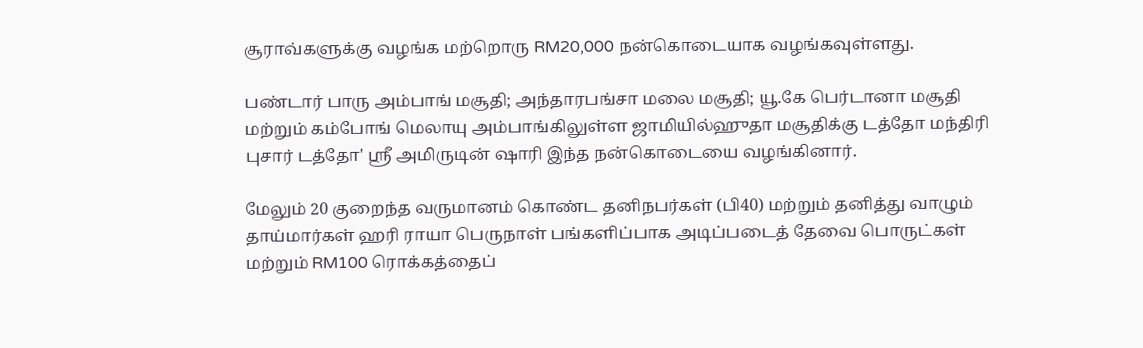சூராவ்களுக்கு வழங்க மற்றொரு RM20,000 நன்கொடையாக வழங்கவுள்ளது.

பண்டார் பாரு அம்பாங் மசூதி; அந்தாரபங்சா மலை மசூதி; யூ.கே பெர்டானா மசூதி மற்றும் கம்போங் மெலாயு அம்பாங்கிலுள்ள ஜாமியில்ஹுதா மசூதிக்கு டத்தோ மந்திரி புசார் டத்தோ' ஸ்ரீ அமிருடின் ஷாரி இந்த நன்கொடையை வழங்கினார்.

மேலும் 20 குறைந்த வருமானம் கொண்ட தனிநபர்கள் (பி40) மற்றும் தனித்து வாழும் தாய்மார்கள் ஹரி ராயா பெருநாள் பங்களிப்பாக அடிப்படைத் தேவை பொருட்கள் மற்றும் RM100 ரொக்கத்தைப்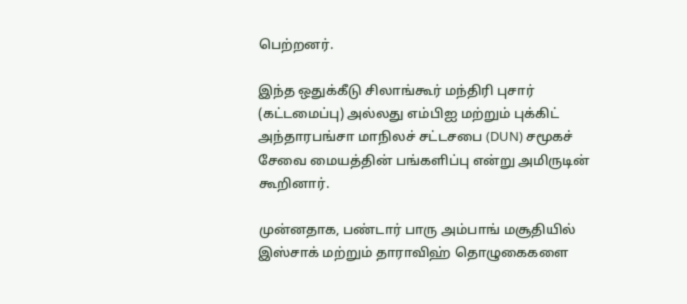பெற்றனர்.

இந்த ஒதுக்கீடு சிலாங்கூர் மந்திரி புசார் (கட்டமைப்பு) அல்லது எம்பிஐ மற்றும் புக்கிட் அந்தாரபங்சா மாநிலச் சட்டசபை (DUN) சமூகச் சேவை மையத்தின் பங்களிப்பு என்று அமிருடின் கூறினார்.

முன்னதாக, பண்டார் பாரு அம்பாங் மசூதியில் இஸ்சாக் மற்றும் தாராவிஹ் தொழுகைகளை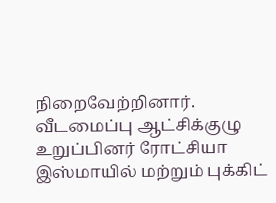நிறைவேற்றினார். வீடமைப்பு ஆட்சிக்குழு உறுப்பினர் ரோட்சியா இஸ்மாயில் மற்றும் புக்கிட்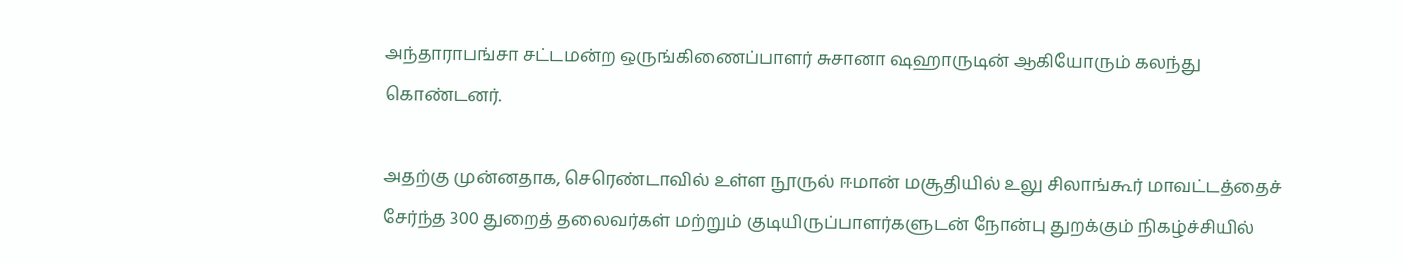அந்தாராபங்சா சட்டமன்ற ஒருங்கிணைப்பாளர் சுசானா ஷஹாருடின் ஆகியோரும் கலந்து கொண்டனர்.

அதற்கு முன்னதாக, செரெண்டாவில் உள்ள நூருல் ஈமான் மசூதியில் உலு சிலாங்கூர் மாவட்டத்தைச் சேர்ந்த 300 துறைத் தலைவர்கள் மற்றும் குடியிருப்பாளர்களுடன் நோன்பு துறக்கும் நிகழ்ச்சியில்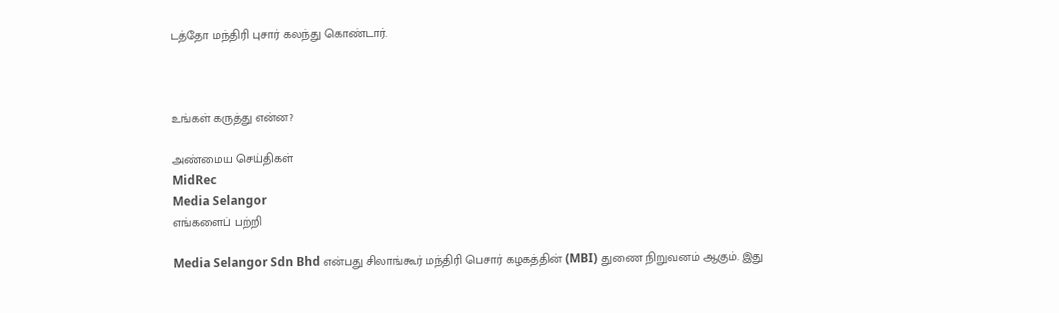டத்தோ மந்திரி புசார் கலந்து கொண்டார்.



உங்கள் கருத்து என்ன?

அண்மைய செய்திகள்
MidRec
Media Selangor
எங்களைப் பற்றி

Media Selangor Sdn Bhd என்பது சிலாங்கூர் மந்திரி பெசார் கழகத்தின் (MBI) துணை நிறுவனம் ஆகும். இது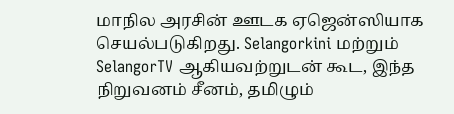மாநில அரசின் ஊடக ஏஜென்ஸியாக செயல்படுகிறது. Selangorkini மற்றும் SelangorTV ஆகியவற்றுடன் கூட, இந்த நிறுவனம் சீனம், தமிழும்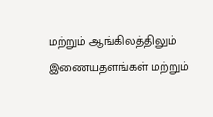மற்றும் ஆங்கிலத்திலும் இணையதளங்கள் மற்றும்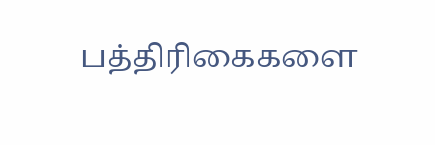பத்திரிகைகளை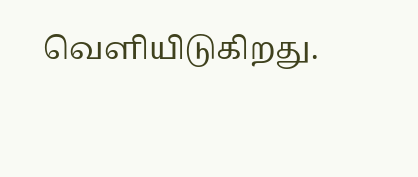வெளியிடுகிறது.